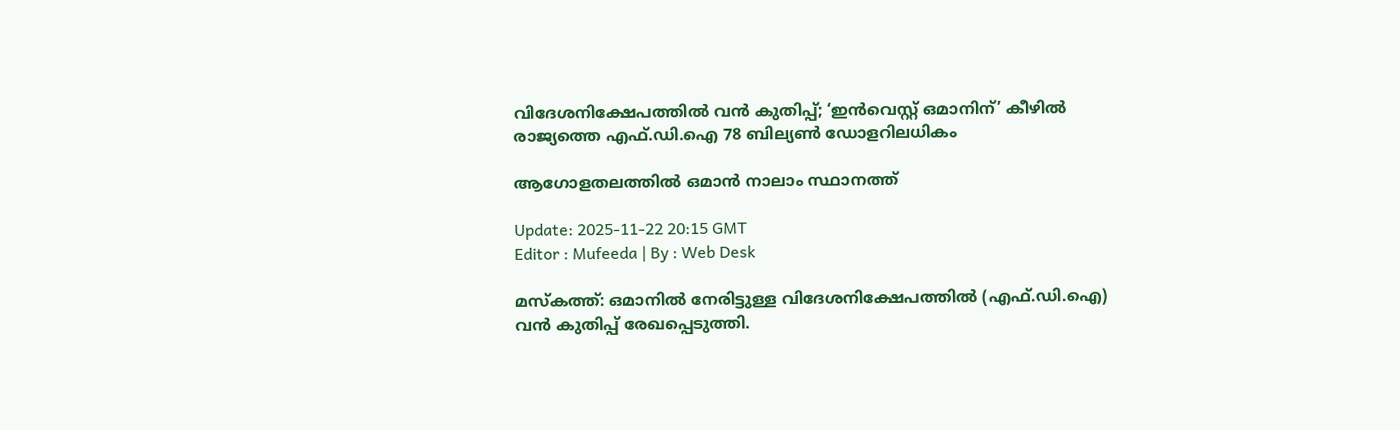വിദേശനിക്ഷേപത്തിൽ വൻ കുതിപ്പ്; ‘ഇൻവെസ്റ്റ് ഒമാനിന്’ കീഴിൽ രാജ്യത്തെ എഫ്.ഡി.ഐ 78 ബില്യൺ ഡോളറിലധികം

ആഗോളതലത്തിൽ ഒമാൻ നാലാം സ്ഥാനത്ത്

Update: 2025-11-22 20:15 GMT
Editor : Mufeeda | By : Web Desk

മസ്കത്ത്: ഒമാനിൽ നേരിട്ടുള്ള വിദേശനിക്ഷേപത്തിൽ (എഫ്.ഡി.ഐ) വൻ കുതിപ്പ് രേഖപ്പെടുത്തി.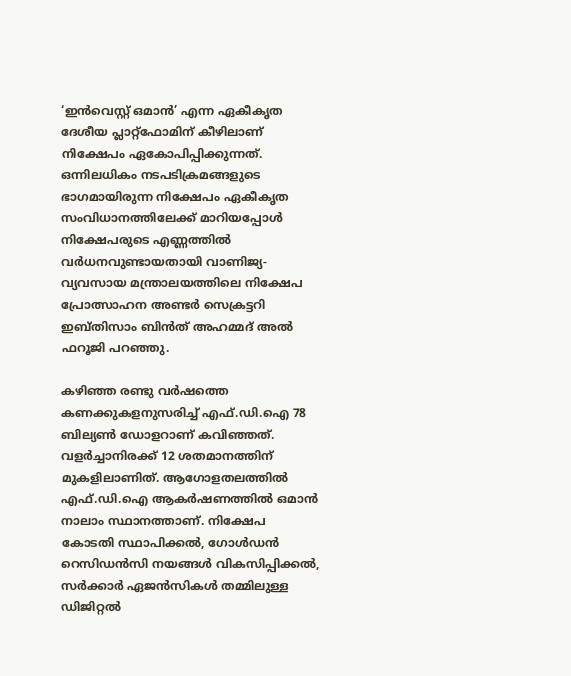‘ഇൻവെസ്റ്റ് ഒമാൻ’ എന്ന ഏകീകൃത ദേശീയ പ്ലാറ്റ്ഫോമിന് കീഴിലാണ് നിക്ഷേപം ഏകോപിപ്പിക്കുന്നത്. ഒന്നിലധികം നടപടിക്രമങ്ങളുടെ ഭാഗമായിരുന്ന നിക്ഷേപം ഏകീക‍ൃ‍ത സംവിധാനത്തിലേക്ക് മാറിയപ്പോൾ നിക്ഷേപരുടെ എണ്ണത്തിൽ വർധനവുണ്ടായതായി വാണിജ്യ-വ്യവസായ മന്ത്രാലയത്തിലെ നിക്ഷേപ പ്രോത്സാഹന അണ്ടർ സെക്രട്ടറി ഇബ്തിസാം ബിൻത് അഹമ്മദ് അൽ ഫറൂജി പറഞ്ഞു.

കഴിഞ്ഞ രണ്ടു വർഷത്തെ കണക്കുകളനുസരിച്ച് എഫ്.ഡി.ഐ 78 ബില്യൺ ഡോളറാണ് കവിഞ്ഞത്. വളർച്ചാനിരക്ക് 12 ശതമാനത്തിന് മുകളിലാണിത്. ആഗോളതലത്തിൽ എഫ്.ഡി.ഐ ആകർഷണത്തിൽ ഒമാൻ നാലാം സ്ഥാനത്താണ്. നിക്ഷേപ കോടതി സ്ഥാപിക്കൽ, ഗോൾഡൻ റെസിഡൻസി നയങ്ങൾ വികസിപ്പിക്കൽ, സർക്കാർ ഏജൻസികൾ തമ്മിലുള്ള ഡിജിറ്റൽ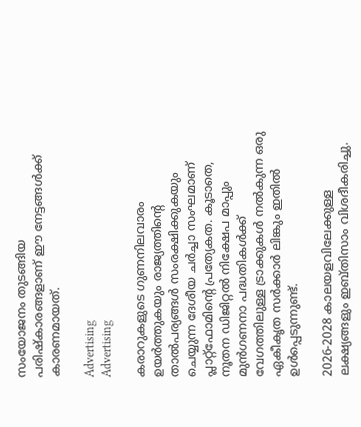സംയോജനം തുടങ്ങിയ പരിഷ്കാരങ്ങളാണ് ഈ നേട്ടങ്ങൾക്ക് കാരണമായത്.

Advertising
Advertising

കരാറുകളുടെ ഗുണനിലവാരം ഉയർത്തുകയും രാജ്യത്തിന്റെ താൽപര്യങ്ങൾ സംരക്ഷിക്കുകയും ചെയ്യുന്ന ദേശീയ ചർച്ചാ സംഘമാണ് പ്ലാറ്റ്ഫോമിന്റെ പ്രത്യേകത. കൂടാതെ, നൂതന ഡിജിറ്റൽ നിക്ഷേപ മാപ്പും മുൻഗണനാ പദ്ധതികൾക്ക് വേഗത്തിലുള്ള ട്രാക്കുകൾ നൽകുന്ന ഒരു ഏകീകൃത സർക്കാർ ലിങ്കും ഇതിൽ ഉൾപ്പെടുന്നുണ്ട്.

2026-2028 കാലയളവിലേക്കുള്ള ലക്ഷ്യങ്ങളും ഇബ്തിസാം വിശദീകരിച്ചു.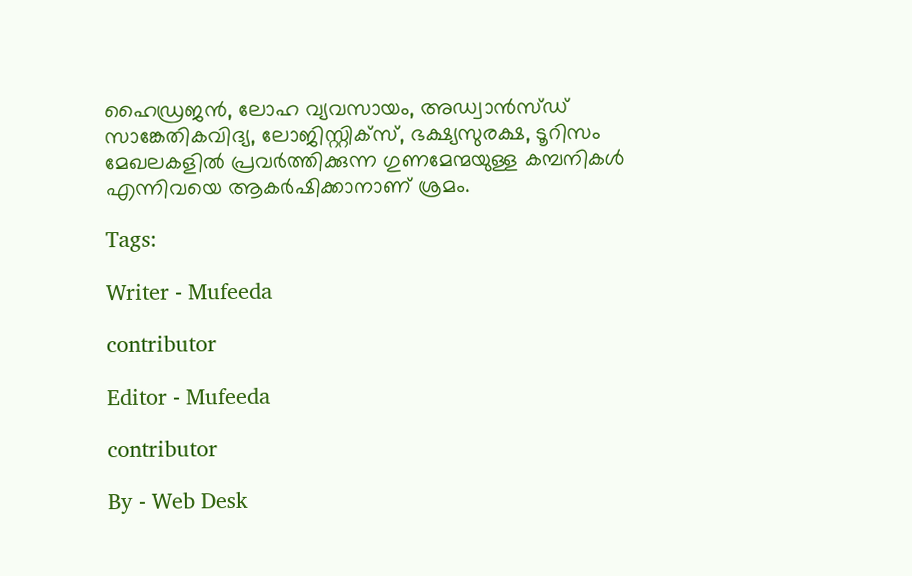ഹൈഡ്രജൻ, ലോഹ വ്യവസായം, അഡ്വാൻസ്ഡ് സാങ്കേതികവിദ്യ, ലോജിസ്റ്റിക്സ്, ഭക്ഷ്യസുരക്ഷ, ടൂറിസം മേഖലകളിൽ പ്രവർത്തിക്കുന്ന ഗുണമേന്മയുള്ള കമ്പനികൾ എന്നിവയെ ആകർഷിക്കാനാണ് ശ്രമം.

Tags:

Writer - Mufeeda

contributor

Editor - Mufeeda

contributor

By - Web Desk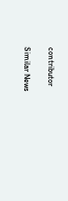contributor

Similar News